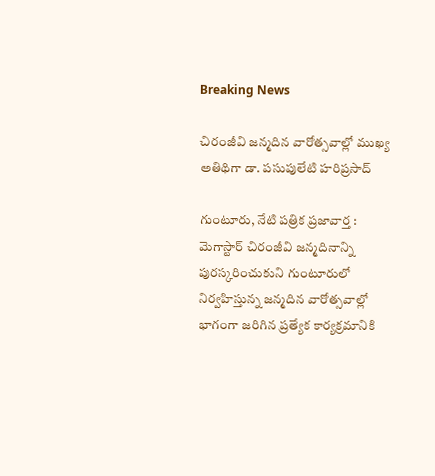Breaking News

చిరంజీవి జన్మదిన వారోత్సవాల్లో ముఖ్య అతిథిగా డా. పసుపులేటి హరిప్రసాద్

గుంటూరు, నేటి పత్రిక ప్రజావార్త :
మెగాస్టార్ చిరంజీవి జన్మదినాన్ని పురస్కరించుకుని గుంటూరులో నిర్వహిస్తున్న జన్మదిన వారోత్సవాల్లో భాగంగా జరిగిన ప్రత్యేక కార్యక్రమానికి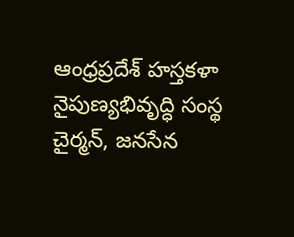ఆంధ్రప్రదేశ్ హస్తకళా నైపుణ్యభివృద్ధి సంస్థ చైర్మన్, జనసేన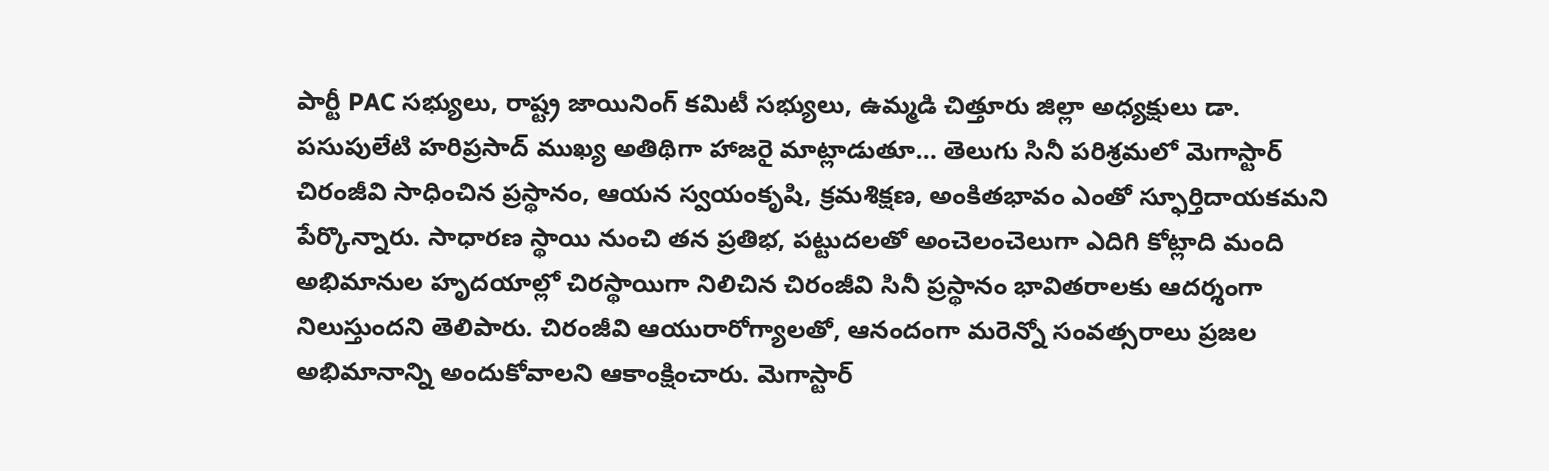పార్టీ PAC సభ్యులు, రాష్ట్ర జాయినింగ్ కమిటీ సభ్యులు, ఉమ్మడి చిత్తూరు జిల్లా అధ్యక్షులు డా. పసుపులేటి హరిప్రసాద్ ముఖ్య అతిథిగా హాజరై మాట్లాడుతూ… తెలుగు సినీ పరిశ్రమలో మెగాస్టార్ చిరంజీవి సాధించిన ప్రస్థానం, ఆయన స్వయంకృషి, క్రమశిక్షణ, అంకితభావం ఎంతో స్ఫూర్తిదాయకమని పేర్కొన్నారు. సాధారణ స్థాయి నుంచి తన ప్రతిభ, పట్టుదలతో అంచెలంచెలుగా ఎదిగి కోట్లాది మంది అభిమానుల హృదయాల్లో చిరస్థాయిగా నిలిచిన చిరంజీవి సినీ ప్రస్థానం భావితరాలకు ఆదర్శంగా నిలుస్తుందని తెలిపారు. చిరంజీవి ఆయురారోగ్యాలతో, ఆనందంగా మరెన్నో సంవత్సరాలు ప్రజల అభిమానాన్ని అందుకోవాలని ఆకాంక్షించారు. మెగాస్టార్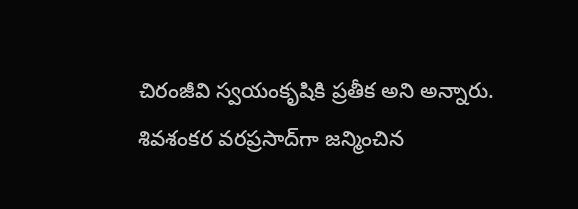చిరంజీవి స్వయంకృషికి ప్రతీక అని అన్నారు.
శివశంకర వరప్రసాద్‌గా జన్మించిన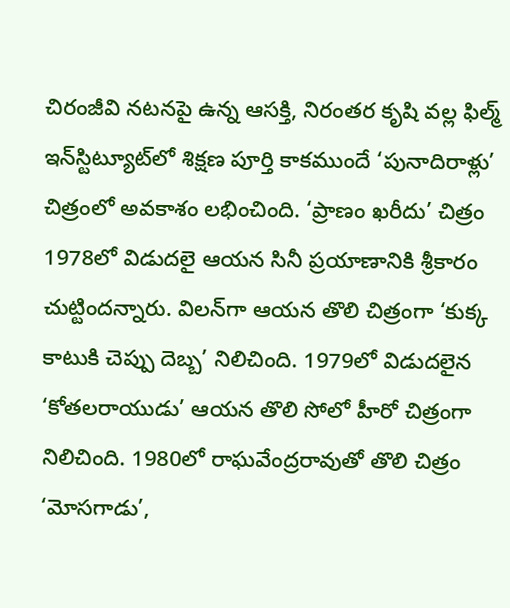చిరంజీవి నటనపై ఉన్న ఆసక్తి, నిరంతర కృషి వల్ల ఫిల్మ్ ఇన్‌స్టిట్యూట్‌లో శిక్షణ పూర్తి కాకముందే ‘పునాదిరాళ్లు’ చిత్రంలో అవకాశం లభించింది. ‘ప్రాణం ఖరీదు’ చిత్రం 1978లో విడుదలై ఆయన సినీ ప్రయాణానికి శ్రీకారం చుట్టిందన్నారు. విలన్‌గా ఆయన తొలి చిత్రంగా ‘కుక్క కాటుకి చెప్పు దెబ్బ’ నిలిచింది. 1979లో విడుదలైన ‘కోతలరాయుడు’ ఆయన తొలి సోలో హీరో చిత్రంగా నిలిచింది. 1980లో రాఘవేంద్రరావుతో తొలి చిత్రం ‘మోసగాడు’,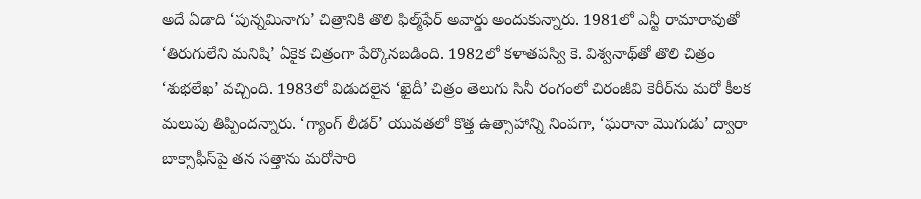అదే ఏడాది ‘పున్నమినాగు’ చిత్రానికి తొలి ఫిల్మ్‌ఫేర్ అవార్డు అందుకున్నారు. 1981లో ఎన్టీ రామారావుతో ‘తిరుగులేని మనిషి’ ఏకైక చిత్రంగా పేర్కొనబడింది. 1982లో కళాతపస్వి కె. విశ్వనాథ్‌తో తొలి చిత్రం ‘శుభలేఖ’ వచ్చింది. 1983లో విడుదలైన ‘ఖైదీ’ చిత్రం తెలుగు సినీ రంగంలో చిరంజీవి కెరీర్‌ను మరో కీలక మలుపు తిప్పిందన్నారు. ‘గ్యాంగ్ లీడర్’ యువతలో కొత్త ఉత్సాహాన్ని నింపగా, ‘ఘరానా మొగుడు’ ద్వారా బాక్సాఫీస్‌పై తన సత్తాను మరోసారి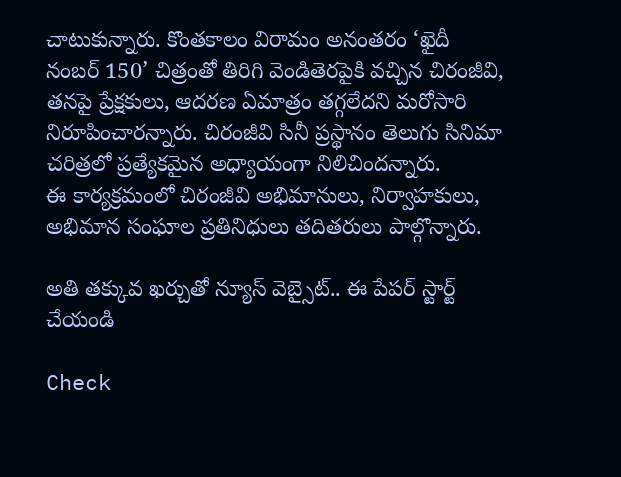చాటుకున్నారు. కొంతకాలం విరామం అనంతరం ‘ఖైదీ నంబర్ 150’ చిత్రంతో తిరిగి వెండితెరపైకి వచ్చిన చిరంజీవి, తనపై ప్రేక్షకులు, ఆదరణ ఏమాత్రం తగ్గలేదని మరోసారి నిరూపించారన్నారు. చిరంజీవి సినీ ప్రస్థానం తెలుగు సినిమా చరిత్రలో ప్రత్యేకమైన అధ్యాయంగా నిలిచిందన్నారు.
ఈ కార్యక్రమంలో చిరంజీవి అభిమానులు, నిర్వాహకులు, అభిమాన సంఘాల ప్రతినిధులు తదితరులు పాల్గొన్నారు.

అతి తక్కువ ఖర్చుతో న్యూస్ వెబ్సైట్.. ఈ పేపర్ స్టార్ట్ చేయండి

Check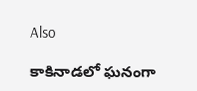Also

కాకినాడలో ఘనంగా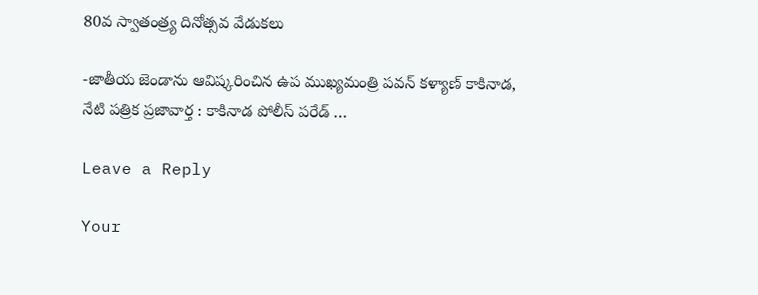80వ స్వాతంత్ర్య దినోత్సవ వేడుకలు

-జాతీయ జెండాను ఆవిష్కరించిన ఉప ముఖ్యమంత్రి పవన్‌ కళ్యాణ్‌ కాకినాడ, నేటి పత్రిక ప్రజావార్త : కాకినాడ పోలీస్ పరేడ్ …

Leave a Reply

Your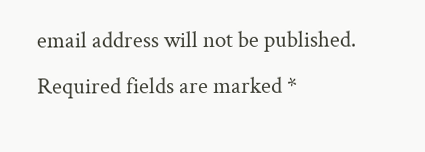email address will not be published. Required fields are marked *